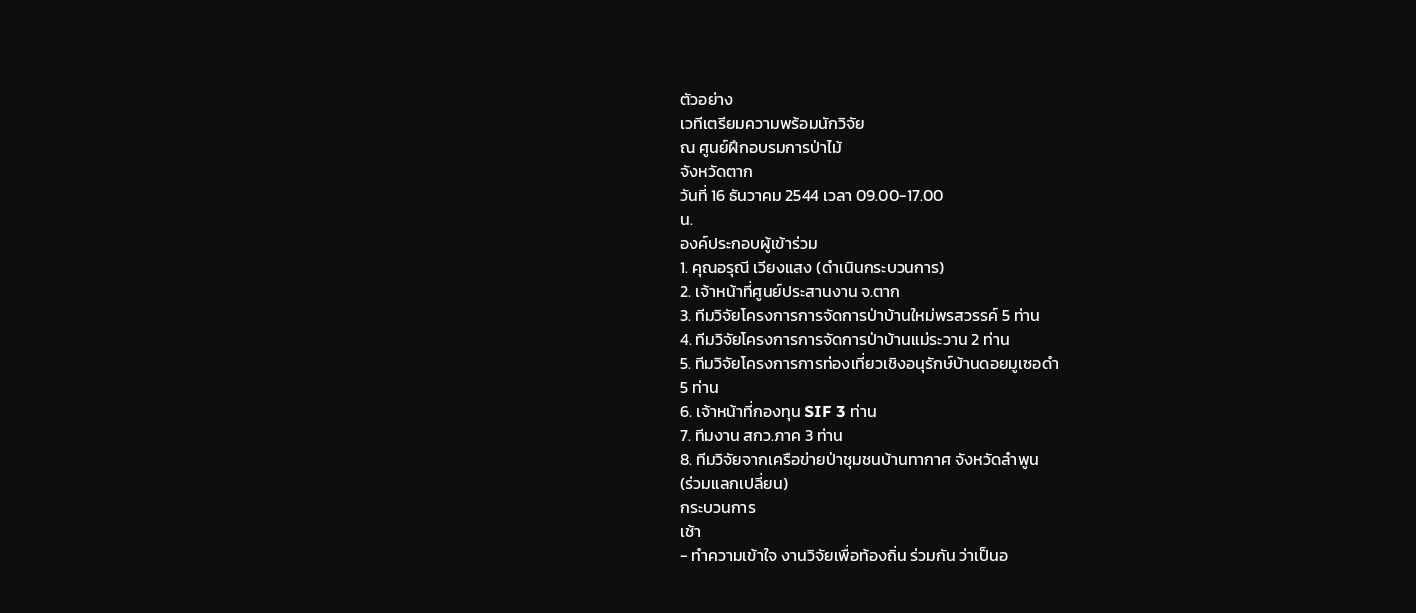ตัวอย่าง
เวทีเตรียมความพร้อมนักวิจัย
ณ ศูนย์ฝึกอบรมการป่าไม้
จังหวัดตาก
วันที่ 16 ธันวาคม 2544 เวลา 09.00-17.00
น.
องค์ประกอบผู้เข้าร่วม
1. คุณอรุณี เวียงแสง (ดำเนินกระบวนการ)
2. เจ้าหน้าที่ศูนย์ประสานงาน จ.ตาก
3. ทีมวิจัยโครงการการจัดการป่าบ้านใหม่พรสวรรค์ 5 ท่าน
4. ทีมวิจัยโครงการการจัดการป่าบ้านแม่ระวาน 2 ท่าน
5. ทีมวิจัยโครงการการท่องเที่ยวเชิงอนุรักษ์บ้านดอยมูเซอดำ
5 ท่าน
6. เจ้าหน้าที่กองทุน SIF 3 ท่าน
7. ทีมงาน สกว.ภาค 3 ท่าน
8. ทีมวิจัยจากเครือข่ายป่าชุมชนบ้านทากาศ จังหวัดลำพูน
(ร่วมแลกเปลี่ยน)
กระบวนการ
เช้า
- ทำความเข้าใจ งานวิจัยเพื่อท้องถิ่น ร่วมกัน ว่าเป็นอ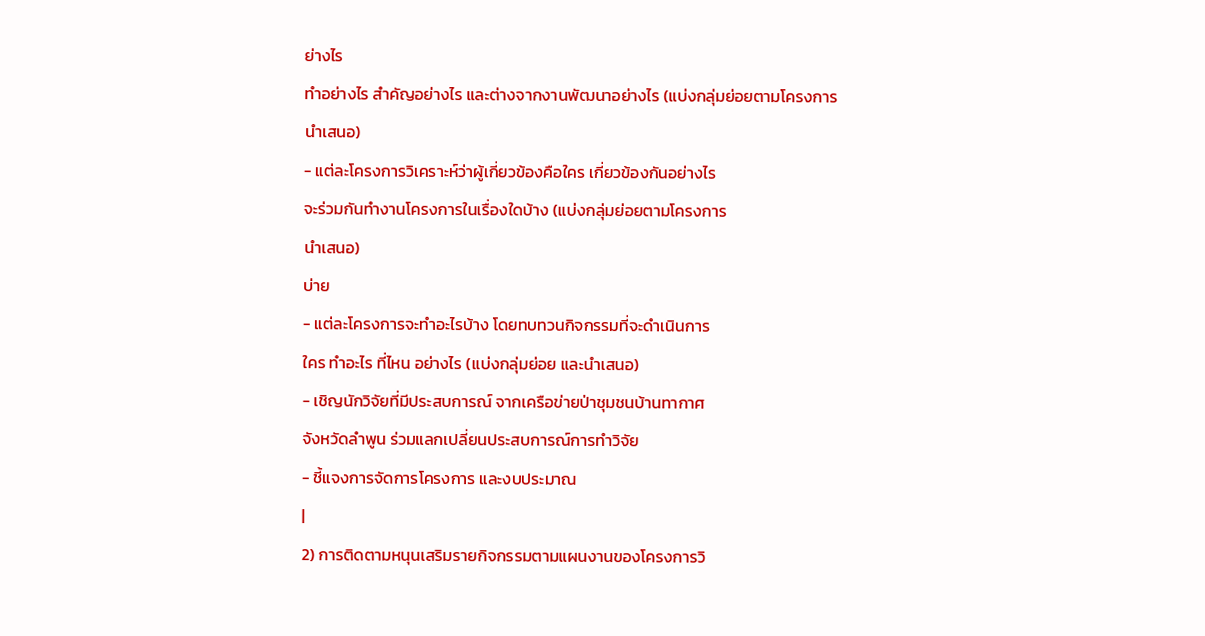ย่างไร
ทำอย่างไร สำคัญอย่างไร และต่างจากงานพัฒนาอย่างไร (แบ่งกลุ่มย่อยตามโครงการ
นำเสนอ)
- แต่ละโครงการวิเคราะห์ว่าผู้เกี่ยวข้องคือใคร เกี่ยวข้องกันอย่างไร
จะร่วมกันทำงานโครงการในเรื่องใดบ้าง (แบ่งกลุ่มย่อยตามโครงการ
นำเสนอ)
บ่าย
- แต่ละโครงการจะทำอะไรบ้าง โดยทบทวนกิจกรรมที่จะดำเนินการ
ใคร ทำอะไร ที่ไหน อย่างไร (แบ่งกลุ่มย่อย และนำเสนอ)
- เชิญนักวิจัยที่มีประสบการณ์ จากเครือข่ายป่าชุมชนบ้านทากาศ
จังหวัดลำพูน ร่วมแลกเปลี่ยนประสบการณ์การทำวิจัย
- ชี้แจงการจัดการโครงการ และงบประมาณ
|
2) การติดตามหนุนเสริมรายกิจกรรมตามแผนงานของโครงการวิ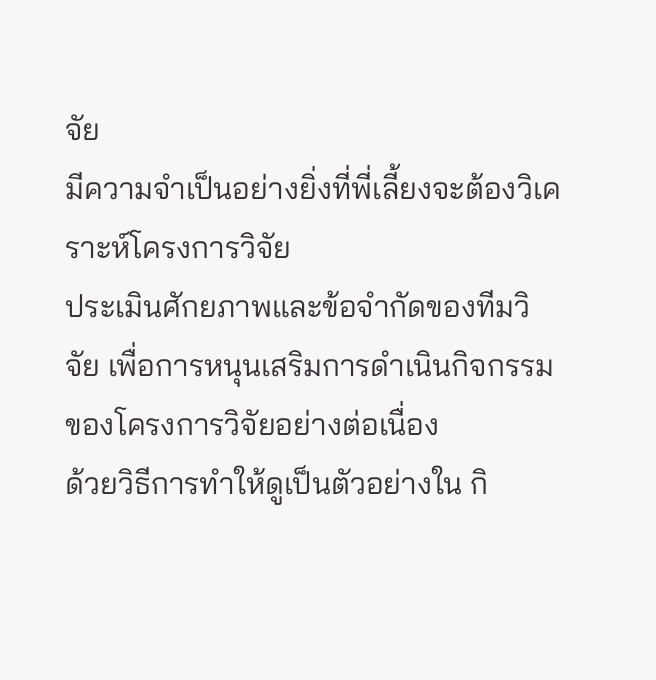จัย
มีความจำเป็นอย่างยิ่งที่พี่เลี้ยงจะต้องวิเคราะห์โครงการวิจัย
ประเมินศักยภาพและข้อจำกัดของทีมวิจัย เพื่อการหนุนเสริมการดำเนินกิจกรรมของโครงการวิจัยอย่างต่อเนื่อง
ด้วยวิธีการทำให้ดูเป็นตัวอย่างใน กิ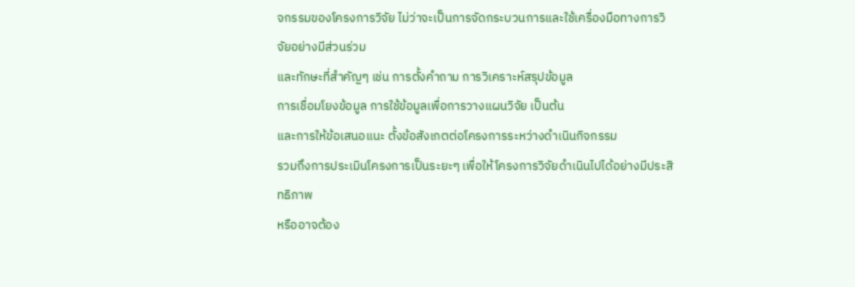จกรรมของโครงการวิจัย ไม่ว่าจะเป็นการจัดกระบวนการและใช้เครื่องมือทางการวิจัยอย่างมีส่วนร่วม
และทักษะที่สำคัญๆ เช่น การตั้งคำถาม การวิเคราะห์สรุปข้อมูล
การเชื่อมโยงข้อมูล การใช้ข้อมูลเพื่อการวางแผนวิจัย เป็นต้น
และการให้ข้อเสนอแนะ ตั้งข้อสังเกตต่อโครงการระหว่างดำเนินกิจกรรม
รวมถึงการประเมินโครงการเป็นระยะๆ เพื่อให้โครงการวิจัยดำเนินไปได้อย่างมีประสิทธิภาพ
หรืออาจต้อง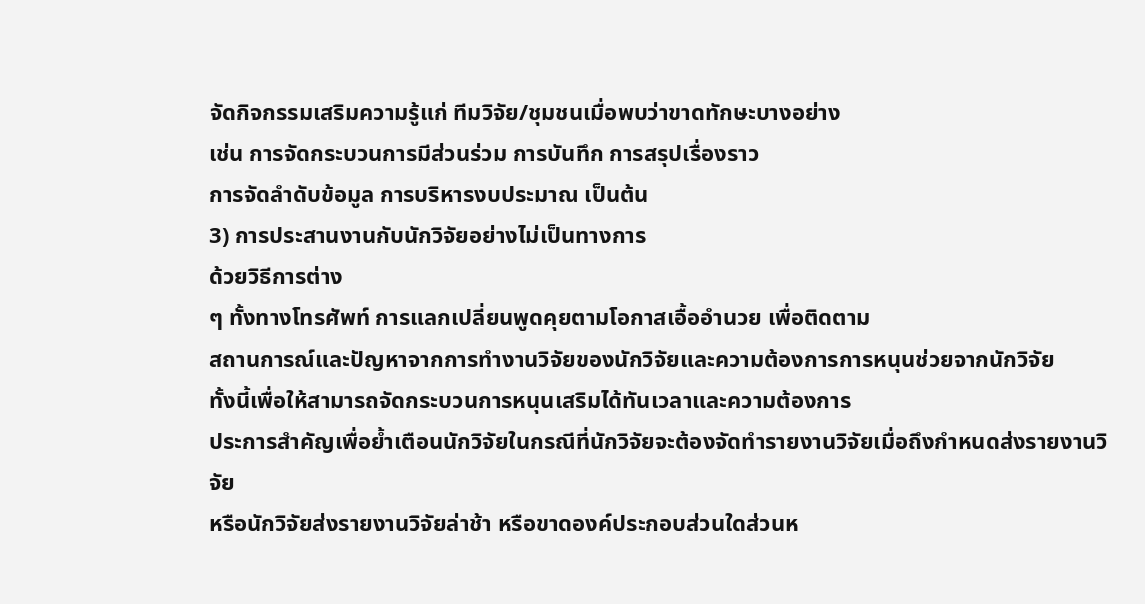จัดกิจกรรมเสริมความรู้แก่ ทีมวิจัย/ชุมชนเมื่อพบว่าขาดทักษะบางอย่าง
เช่น การจัดกระบวนการมีส่วนร่วม การบันทึก การสรุปเรื่องราว
การจัดลำดับข้อมูล การบริหารงบประมาณ เป็นต้น
3) การประสานงานกับนักวิจัยอย่างไม่เป็นทางการ
ด้วยวิธีการต่าง
ๆ ทั้งทางโทรศัพท์ การแลกเปลี่ยนพูดคุยตามโอกาสเอื้ออำนวย เพื่อติดตาม
สถานการณ์และปัญหาจากการทำงานวิจัยของนักวิจัยและความต้องการการหนุนช่วยจากนักวิจัย
ทั้งนี้เพื่อให้สามารถจัดกระบวนการหนุนเสริมได้ทันเวลาและความต้องการ
ประการสำคัญเพื่อย้ำเตือนนักวิจัยในกรณีที่นักวิจัยจะต้องจัดทำรายงานวิจัยเมื่อถึงกำหนดส่งรายงานวิจัย
หรือนักวิจัยส่งรายงานวิจัยล่าช้า หรือขาดองค์ประกอบส่วนใดส่วนห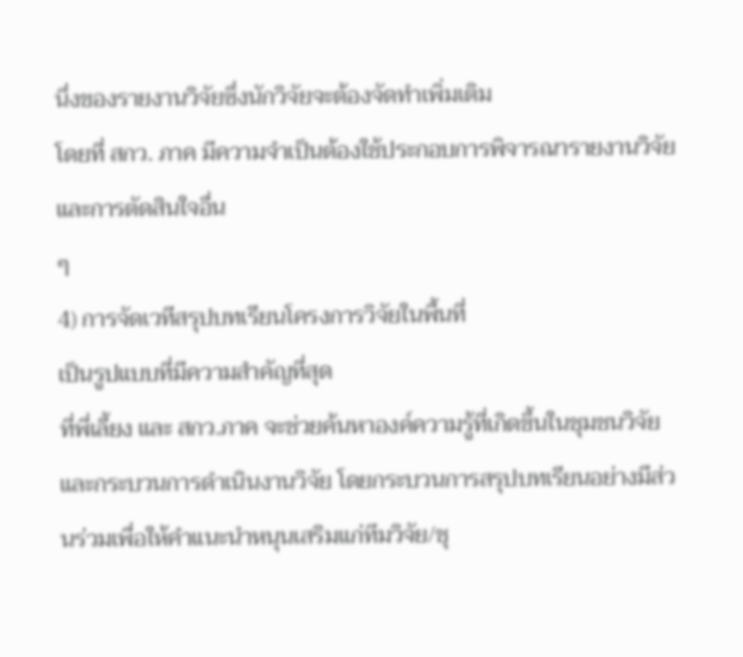นึ่งของรายงานวิจัยซึ่งนักวิจัยจะต้องจัดทำเพิ่มเติม
โดยที่ สกว. ภาค มีความจำเป็นต้องใช้ประกอบการพิจารณารายงานวิจัยและการตัดสินใจอื่น
ๆ
4) การจัดเวทีสรุปบทเรียนโครงการวิจัยในพื้นที่
เป็นรูปแบบที่มีความสำคัญที่สุด
ที่พี่เลี้ยง และ สกว.ภาค จะช่วยค้นหาองค์ความรู้ที่เกิดขึ้นในชุมชนวิจัย
และกระบวนการดำเนินงานวิจัย โดยกระบวนการสรุปบทเรียนอย่างมีส่วนร่วมเพื่อให้คำแนะนำหนุนเสริมแก่ทีมวิจัย/ชุ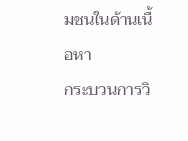มชนในด้านเนื้อหา
กระบวนการวิ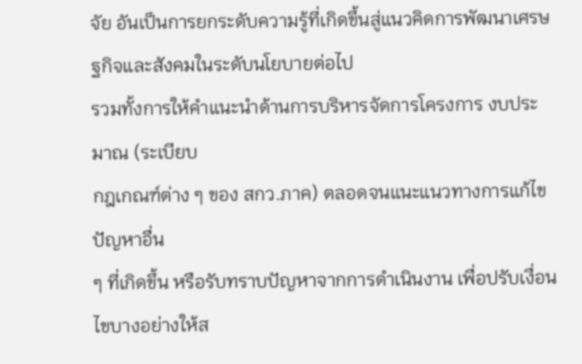จัย อันเป็นการยกระดับความรู้ที่เกิดขึ้นสู่แนวคิดการพัฒนาเศรษฐกิจและสังคมในระดับนโยบายต่อไป
รวมทั้งการให้คำแนะนำด้านการบริหารจัดการโครงการ งบประมาณ (ระเบียบ
กฎเกณฑ์ต่าง ๆ ของ สกว.ภาค) ตลอดจนแนะแนวทางการแก้ไขปัญหาอื่น
ๆ ที่เกิดขึ้น หรือรับทราบปัญหาจากการดำเนินงาน เพื่อปรับเงื่อนไขบางอย่างให้ส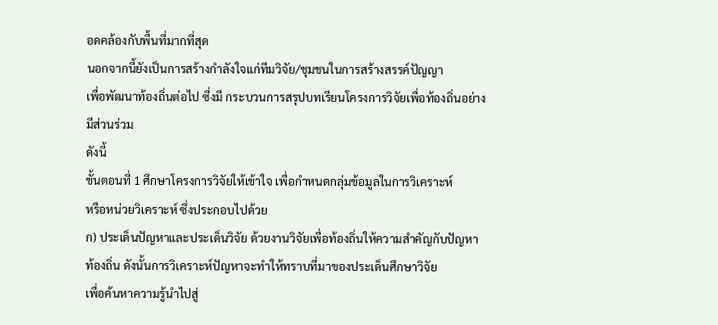อดคล้องกับพื้นที่มากที่สุด
นอกจากนี้ยังเป็นการสร้างกำลังใจแก่ทีมวิจัย/ชุมชนในการสร้างสรรค์ปัญญา
เพื่อพัฒนาท้องถิ่นต่อไป ซี่งมี กระบวนการสรุปบทเรียนโครงการวิจัยเพื่อท้องถิ่นอย่างมีส่วนร่วม
ดังนี้
ขั้นตอนที่ 1 ศึกษาโครงการวิจัยให้เข้าใจ เพื่อกำหนดกลุ่มข้อมูลในการวิเคราะห์
หรือหน่วยวิเคราะห์ ซึ่งประกอบไปด้วย
ก) ประเด็นปัญหาและประเด็นวิจัย ด้วยงานวิจัยเพื่อท้องถิ่นให้ความสำคัญกับปัญหา
ท้องถิ่น ดังนั้นการวิเคราะห์ปัญหาจะทำให้ทราบที่มาของประเด็นศึกษาวิจัย
เพื่อค้นหาความรู้นำไปสู่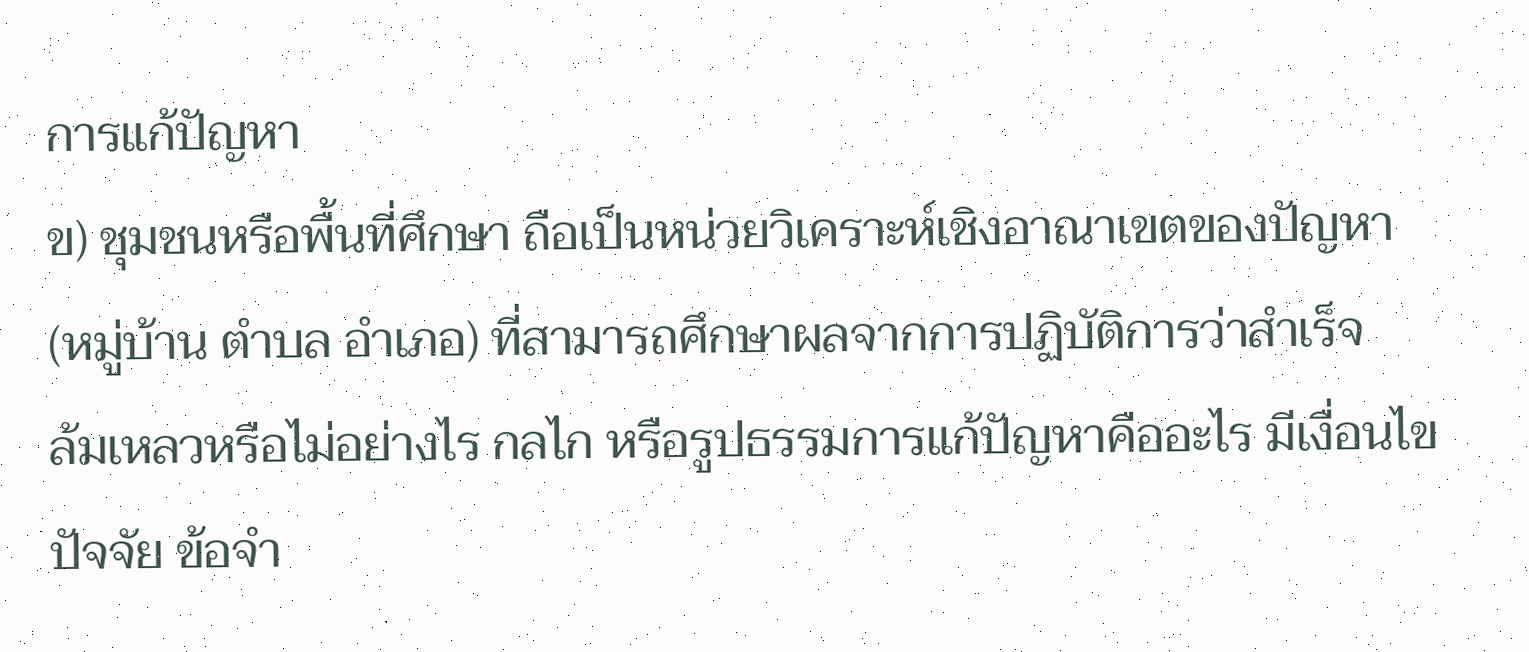การแก้ปัญหา
ข) ชุมชนหรือพื้นที่ศึกษา ถือเป็นหน่วยวิเคราะห์เชิงอาณาเขตของปัญหา
(หมู่บ้าน ตำบล อำเภอ) ที่สามารถศึกษาผลจากการปฏิบัติการว่าสำเร็จ
ล้มเหลวหรือไม่อย่างไร กลไก หรือรูปธรรมการแก้ปัญหาคืออะไร มีเงื่อนไข
ปัจจัย ข้อจำ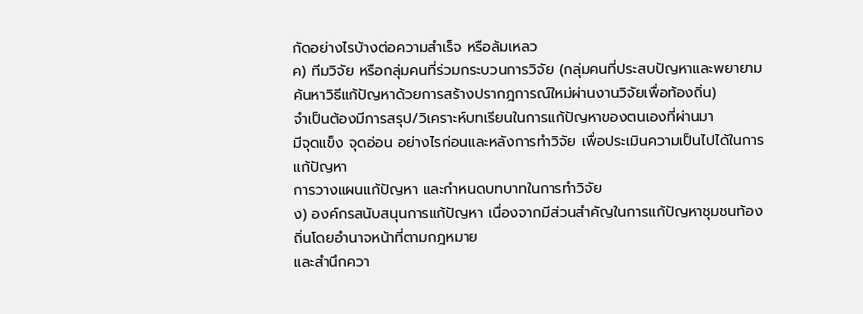กัดอย่างไรบ้างต่อความสำเร็จ หรือล้มเหลว
ค) ทีมวิจัย หรือกลุ่มคนที่ร่วมกระบวนการวิจัย (กลุ่มคนที่ประสบปัญหาและพยายามค้นหาวิธีแก้ปัญหาด้วยการสร้างปรากฎการณ์ใหม่ผ่านงานวิจัยเพื่อท้องถิ่น)
จำเป็นต้องมีการสรุป/วิเคราะห์บทเรียนในการแก้ปัญหาของตนเองที่ผ่านมา
มีจุดแข็ง จุดอ่อน อย่างไรก่อนและหลังการทำวิจัย เพื่อประเมินความเป็นไปได้ในการแก้ปัญหา
การวางแผนแก้ปัญหา และกำหนดบทบาทในการทำวิจัย
ง) องค์กรสนับสนุนการแก้ปัญหา เนื่องจากมีส่วนสำคัญในการแก้ปัญหาชุมชนท้องถิ่นโดยอำนาจหน้าที่ตามกฎหมาย
และสำนึกควา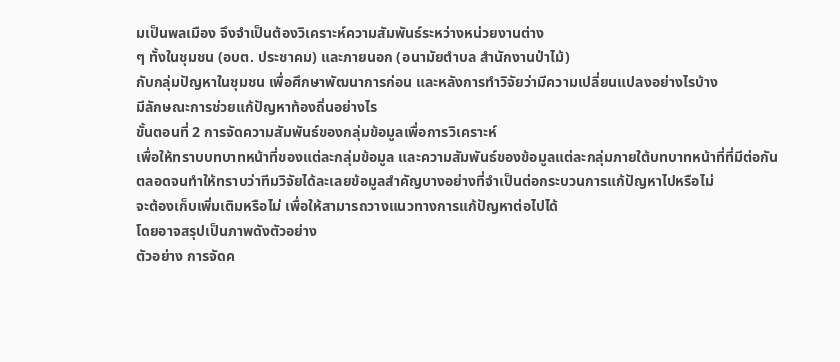มเป็นพลเมือง จึงจำเป็นต้องวิเคราะห์ความสัมพันธ์ระหว่างหน่วยงานต่าง
ๆ ทั้งในชุมชน (อบต. ประชาคม) และภายนอก (อนามัยตำบล สำนักงานป่าไม้)
กับกลุ่มปัญหาในชุมชน เพื่อศึกษาพัฒนาการก่อน และหลังการทำวิจัยว่ามีความเปลี่ยนแปลงอย่างไรบ้าง
มีลักษณะการช่วยแก้ปัญหาท้องถิ่นอย่างไร
ขั้นตอนที่ 2 การจัดความสัมพันธ์ของกลุ่มข้อมูลเพื่อการวิเคราะห์
เพื่อให้ทราบบทบาทหน้าที่ของแต่ละกลุ่มข้อมูล และความสัมพันธ์ของข้อมูลแต่ละกลุ่มภายใต้บทบาทหน้าที่ที่มีต่อกัน
ตลอดจนทำให้ทราบว่าทีมวิจัยได้ละเลยข้อมูลสำคัญบางอย่างที่จำเป็นต่อกระบวนการแก้ปัญหาไปหรือไม่
จะต้องเก็บเพิ่มเติมหรือไม่ เพื่อให้สามารถวางแนวทางการแก้ปัญหาต่อไปได้
โดยอาจสรุปเป็นภาพดังตัวอย่าง
ตัวอย่าง การจัดค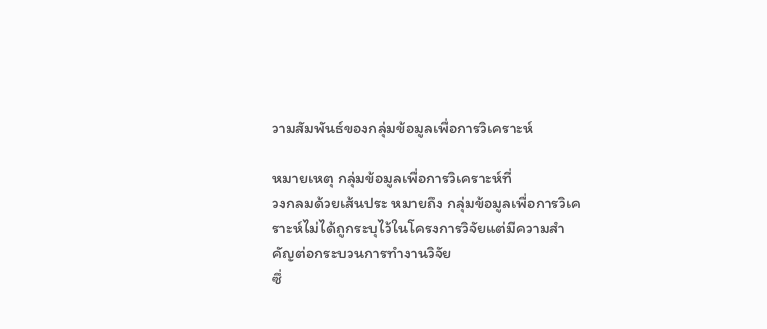วามสัมพันธ์ของกลุ่มข้อมูลเพื่อการวิเคราะห์

หมายเหตุ กลุ่มข้อมูลเพื่อการวิเคราะห์ที่
วงกลมด้วยเส้นประ หมายถึง กลุ่มข้อมูลเพื่อการวิเคราะห์ไม่ได้ถูกระบุไว้ในโครงการวิจัยแต่มีความสำคัญต่อกระบวนการทำงานวิจัย
ซึ่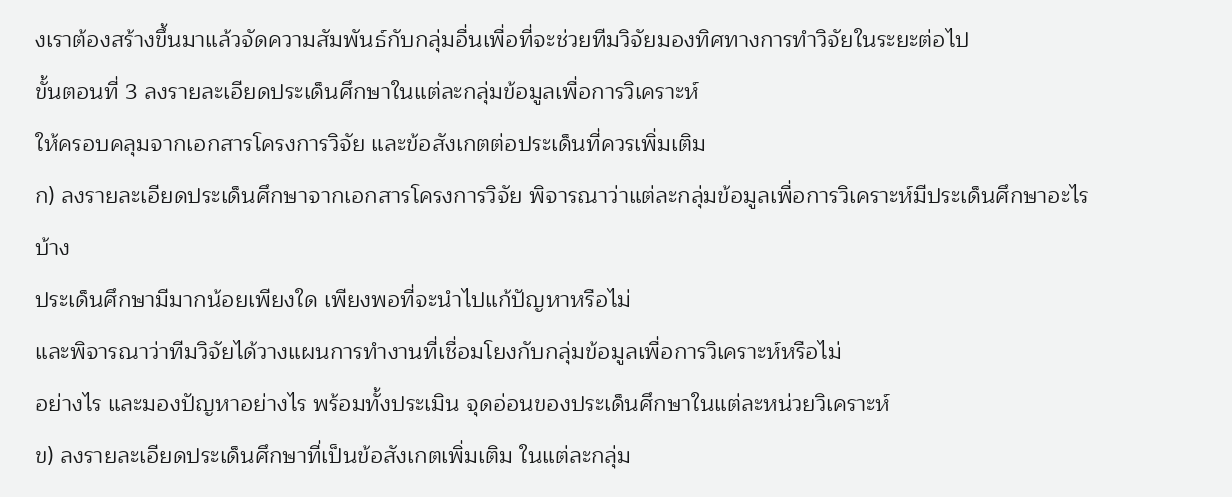งเราต้องสร้างขึ้นมาแล้วจัดความสัมพันธ์กับกลุ่มอื่นเพื่อที่จะช่วยทีมวิจัยมองทิศทางการทำวิจัยในระยะต่อไป
ขั้นตอนที่ 3 ลงรายละเอียดประเด็นศึกษาในแต่ละกลุ่มข้อมูลเพื่อการวิเคราะห์
ให้ครอบคลุมจากเอกสารโครงการวิจัย และข้อสังเกตต่อประเด็นที่ควรเพิ่มเติม
ก) ลงรายละเอียดประเด็นศึกษาจากเอกสารโครงการวิจัย พิจารณาว่าแต่ละกลุ่มข้อมูลเพื่อการวิเคราะห์มีประเด็นศึกษาอะไรบ้าง
ประเด็นศึกษามีมากน้อยเพียงใด เพียงพอที่จะนำไปแก้ปัญหาหรือไม่
และพิจารณาว่าทีมวิจัยได้วางแผนการทำงานที่เชื่อมโยงกับกลุ่มข้อมูลเพื่อการวิเคราะห์หรือไม่
อย่างไร และมองปัญหาอย่างไร พร้อมทั้งประเมิน จุดอ่อนของประเด็นศึกษาในแต่ละหน่วยวิเคราะห์
ข) ลงรายละเอียดประเด็นศึกษาที่เป็นข้อสังเกตเพิ่มเติม ในแต่ละกลุ่ม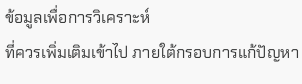ข้อมูลเพื่อการวิเคราะห์
ที่ควรเพิ่มเติมเข้าไป ภายใต้กรอบการแก้ปัญหา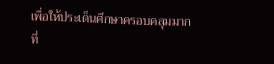เพื่อให้ประเด็นศึกษาครอบคลุมมากที่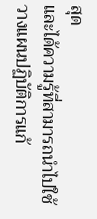สุด
และได้ความรู้ที่สามารถนำไปใช้วางแผนปฏิบัติการแก้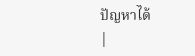ปัญหาได้
|